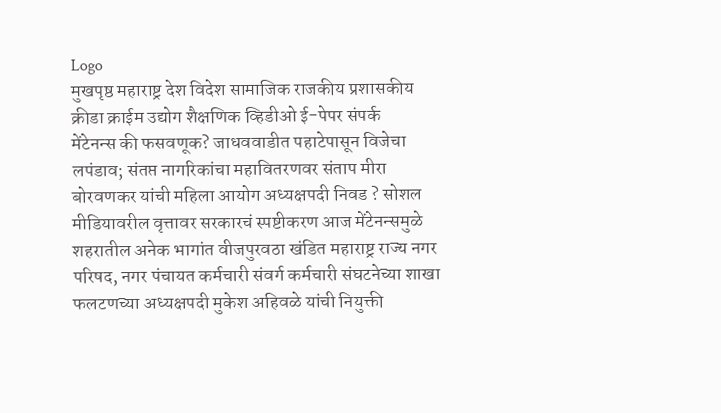Logo
मुखपृष्ठ महाराष्ट्र देश विदेश सामाजिक राजकीय प्रशासकीय क्रीडा क्राईम उद्योग शैक्षणिक व्हिडीओ ई-पेपर संपर्क
मेंटेनन्स की फसवणूक? जाधववाडीत पहाटेपासून विजेचा लपंडाव; संतप्त नागरिकांचा महावितरणवर संताप मीरा बोरवणकर यांची महिला आयोग अध्यक्षपदी निवड ? सोशल मीडियावरील वृत्तावर सरकारचं स्पष्टीकरण आज मेंटेनन्समुळे शहरातील अनेक भागांत वीजपुरवठा खंडित महाराष्ट्र राज्य नगर परिषद, नगर पंचायत कर्मचारी संवर्ग कर्मचारी संघटनेच्या शाखा फलटणच्या अध्यक्षपदी मुकेश अहिवळे यांची नियुक्ती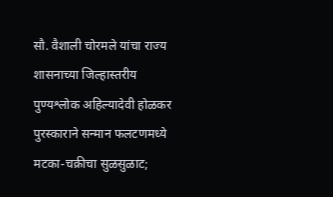सौ. वैशाली चोरमले यांचा राज्य शासनाच्या जिल्हास्तरीय पुण्यश्लोक अहिल्यादेवी होळकर पुरस्काराने सन्मान फलटणमध्ये मटका-चक्रीचा सुळसुळाट;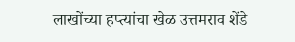लाखोंच्या हप्त्यांचा खेळ उत्तमराव शेंडे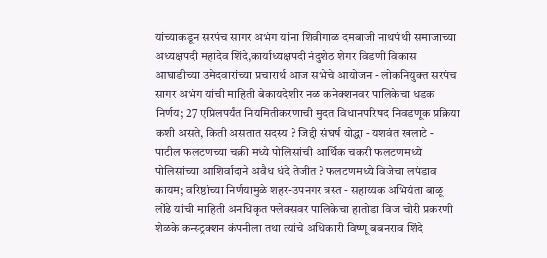यांच्याकडून सरपंच सागर अभंग यांना शिवीगाळ दमबाजी नाथपंथी समाजाच्या अध्यक्षपदी महादेव शिंदे,कार्याध्यक्षपदी नंदुशेठ शेगर विडणी विकास आघाडीच्या उमेदवारांच्या प्रचारार्थ आज सभेचे आयोजन - लोकनियुक्त सरपंच सागर अभंग यांची माहिती बेकायदेशीर नळ कनेक्शनवर पालिकेचा धडक निर्णय; 27 एप्रिलपर्यंत नियमितीकरणाची मुदत विधानपरिषद निवडणूक प्रक्रिया कशी असते, किती असतात सदस्य ? जिद्दी संघर्ष योद्धा - यशवंत खलाटे - पाटील फलटणच्या चक्री मध्ये पोलिसांची आर्थिक चकरी फलटणमध्ये पोलिसांच्या आशिर्वादाने अवैध धंदे तेजीत ? फलटणमध्ये विजेचा लपंडाव कायम; वरिष्ठांच्या निर्णयामुळे शहर-उपनगर त्रस्त - सहाय्यक अभियंता बाळू लोंढे यांची माहिती अनधिकृत फ्लेक्सवर पालिकेचा हातोडा विज चोरी प्रकरणी शेळके कन्स्ट्रक्शन कंपनीला तथा त्यांचे अधिकारी विष्णू बबनराव शिंदे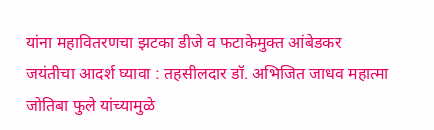यांना महावितरणचा झटका डीजे व फटाकेमुक्त आंबेडकर जयंतीचा आदर्श घ्यावा : तहसीलदार डॉ. अभिजित जाधव महात्मा जोतिबा फुले यांच्यामुळे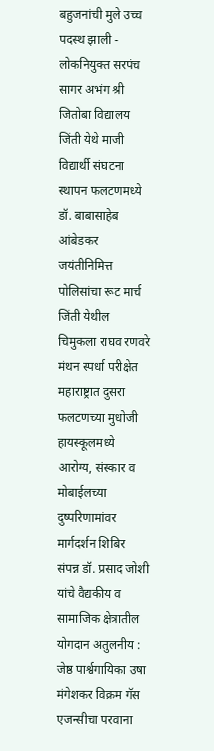बहुजनांची मुले उच्च पदस्थ झाली - लोकनियुक्त सरपंच सागर अभंग श्री जितोबा विद्यालय जिंती येथे माजी विद्यार्थी संघटना स्थापन फलटणमध्ये डॉ. बाबासाहेब आंबेडकर जयंतीनिमित्त पोलिसांचा रूट मार्च जिंती येथील चिमुकला राघव रणवरे मंथन स्पर्धा परीक्षेत महाराष्ट्रात दुसरा फलटणच्या मुधोजी हायस्कूलमध्ये आरोग्य, संस्कार व मोबाईलच्या दुष्परिणामांवर मार्गदर्शन शिबिर संपन्न डॉ. प्रसाद जोशी यांचे वैद्यकीय व सामाजिक क्षेत्रातील योगदान अतुलनीय : जेष्ठ पार्श्वगायिका उषा मंगेशकर विक्रम गॅस एजन्सीचा परवाना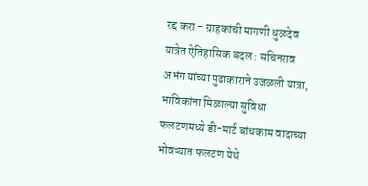रद्द करा - ग्राहकांची मागणी धुळदेव यात्रेत ऐतिहासिक बदल : सचिनराव अभंग यांच्या पुढाकाराने उजळली यात्रा, भाविकांना मिळाल्या सुविधा फलटणमध्ये डी-मार्ट बांधकाम वादाच्या भोवऱ्यात फलटण येथे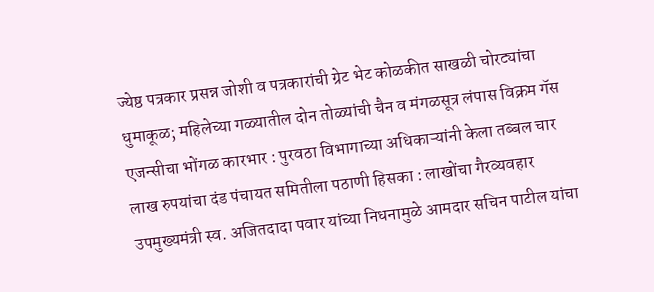ज्येष्ठ पत्रकार प्रसन्न जोशी व पत्रकारांची ग्रेट भेट कोळकीत साखळी चोरट्यांचा धुमाकूळ; महिलेच्या गळ्यातील दोन तोळ्यांची चैन व मंगळसूत्र लंपास विक्रम गॅस एजन्सीचा भोंगळ कारभार : पुरवठा विभागाच्या अधिकाऱ्यांनी केला तब्बल चार लाख रुपयांचा दंड पंचायत समितीला पठाणी हिसका : लाखोंचा गैरव्यवहार उपमुख्यमंत्री स्व. अजितदादा पवार यांच्या निधनामुळे आमदार सचिन पाटील यांचा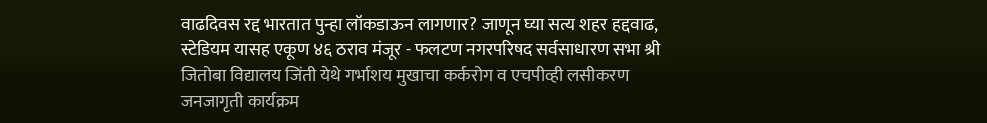वाढदिवस रद्द भारतात पुन्हा लॉकडाऊन लागणार? जाणून घ्या सत्य शहर हद्दवाढ, स्टेडियम यासह एकूण ४६ ठराव मंजूर - फलटण नगरपरिषद सर्वसाधारण सभा श्री जितोबा विद्यालय जिंती येथे गर्भाशय मुखाचा कर्करोग व एचपीव्ही लसीकरण जनजागृती कार्यक्रम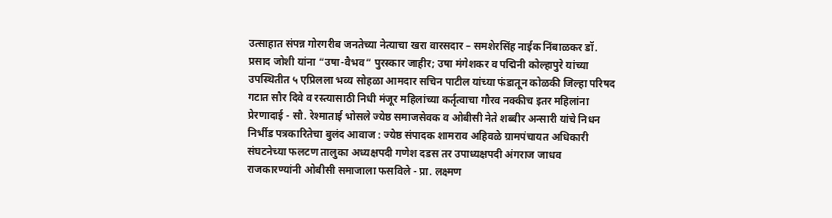उत्साहात संपन्न गोरगरीब जनतेच्या नेत्याचा खरा वारसदार – समशेरसिंह नाईक निंबाळकर डॉ. प्रसाद जोशी यांना “उषा-वैभव” पुरस्कार जाहीर; उषा मंगेशकर व पद्मिनी कोल्हापुरे यांच्या उपस्थितीत ५ एप्रिलला भव्य सोहळा आमदार सचिन पाटील यांच्या फंडातून कोळकी जिल्हा परिषद गटात सौर दिवे व रस्त्यासाठी निधी मंजूर महिलांच्या कर्तृत्वाचा गौरव नक्कीच इतर महिलांना प्रेरणादाई - सौ. रेश्माताई भोसले ज्येष्ठ समाजसेवक व ओबीसी नेते शब्बीर अन्सारी यांचे निधन निर्भीड पत्रकारितेचा बुलंद आवाज : ज्येष्ठ संपादक शामराव अहिवळे ग्रामपंचायत अधिकारी संघटनेच्या फलटण तालुका अध्यक्षपदी गणेश दडस तर उपाध्यक्षपदी अंगराज जाधव राजकारण्यांनी ओबीसी समाजाला फसविले - प्रा. लक्ष्मण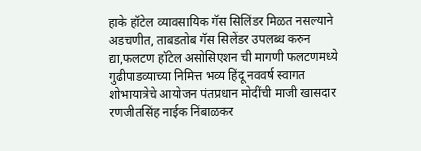हाके हॉटेल व्यावसायिक गॅस सिलिंडर मिळत नसल्याने अडचणीत, ताबडतोब गॅस सिलेंडर उपलब्ध करुन द्या,फलटण हॉटेल असोसिएशन ची मागणी फलटणमध्ये गुढीपाडव्याच्या निमित्त भव्य हिंदू नववर्ष स्वागत शोभायात्रेचे आयोजन पंतप्रधान मोदींची माजी खासदार रणजीतसिंह नाईक निंबाळकर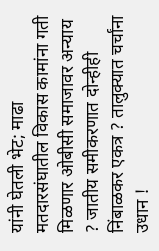यांनी घेतली भेट; माढा मतदारसंघातील विकास कामांना गती मिळणार ओबीसी समाजावर अन्याय ? जातीय समीकरणात दोन्हीही निंबाळकर एकत्र ? तालुक्यात चर्चांना उधान !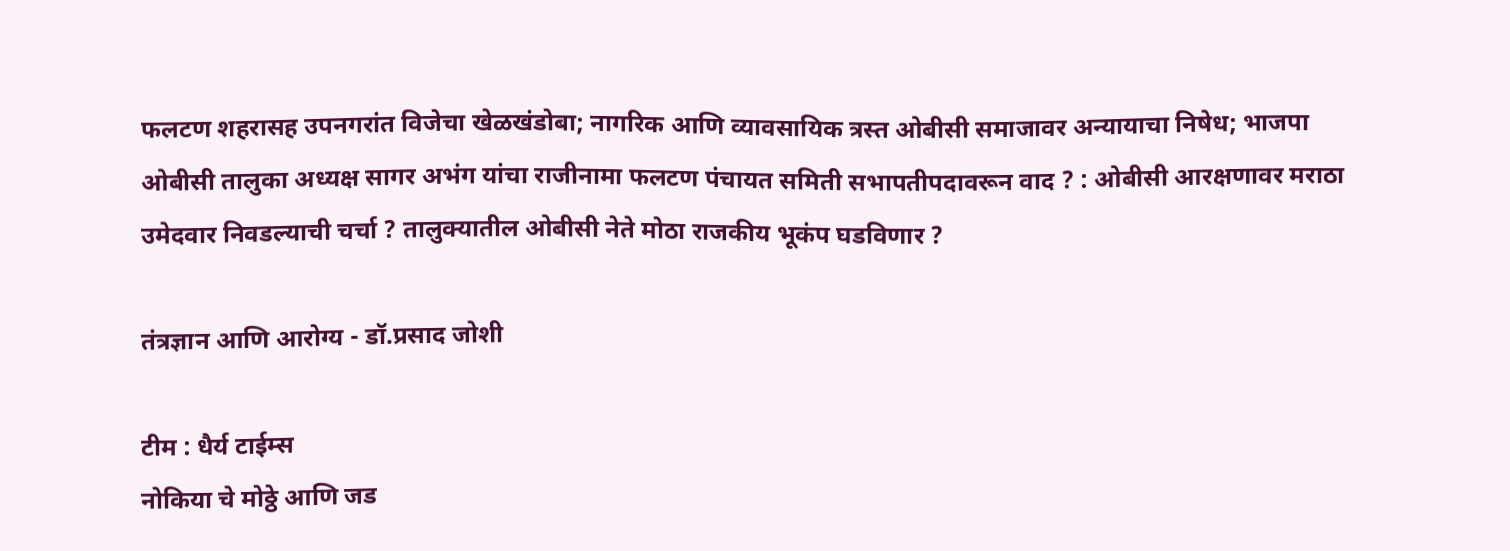फलटण शहरासह उपनगरांत विजेचा खेळखंडोबा; नागरिक आणि व्यावसायिक त्रस्त ओबीसी समाजावर अन्यायाचा निषेध; भाजपा ओबीसी तालुका अध्यक्ष सागर अभंग यांचा राजीनामा फलटण पंचायत समिती सभापतीपदावरून वाद ? : ओबीसी आरक्षणावर मराठा उमेदवार निवडल्याची चर्चा ? तालुक्यातील ओबीसी नेते मोठा राजकीय भूकंप घडविणार ?

तंत्रज्ञान आणि आरोग्य - डॉ.प्रसाद जोशी

टीम : धैर्य टाईम्स
नोकिया चे मोठ्ठे आणि जड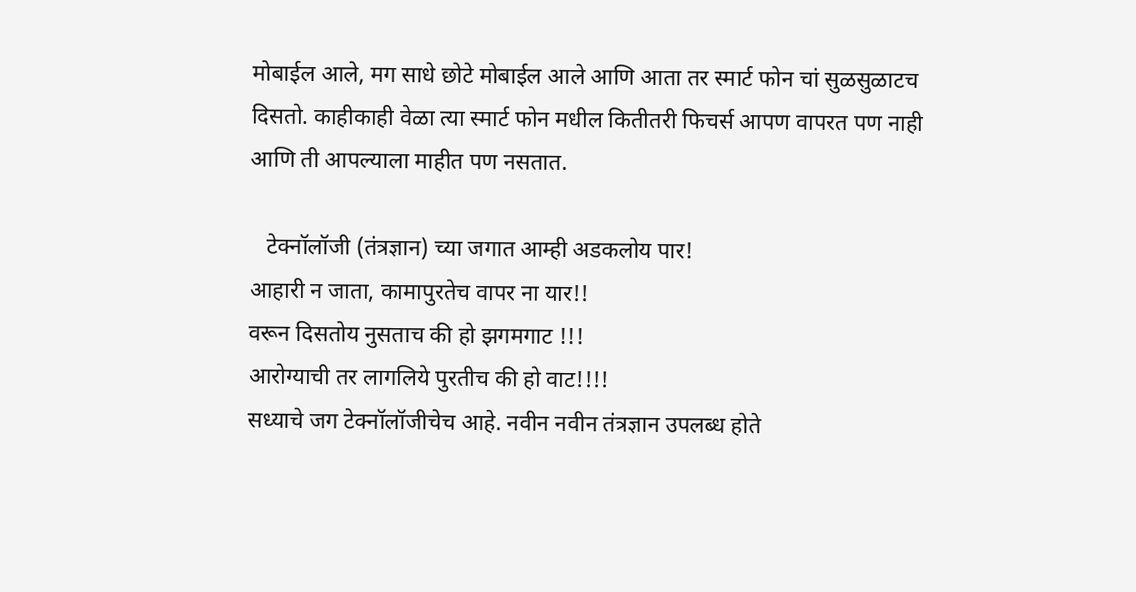मोबाईल आले, मग साधे छोटे मोबाईल आले आणि आता तर स्मार्ट फोन चां सुळसुळाटच दिसतो. काहीकाही वेळा त्या स्मार्ट फोन मधील कितीतरी फिचर्स आपण वापरत पण नाही आणि ती आपल्याला माहीत पण नसतात.

   टेक्नॉलॉजी (तंत्रज्ञान) च्या जगात आम्ही अडकलोय पार!
आहारी न जाता, कामापुरतेच वापर ना यार!!
वरून दिसतोय नुसताच की हो झगमगाट !!!
आरोग्याची तर लागलिये पुरतीच की हो वाट!!!!
सध्याचे जग टेक्नॉलॉजीचेच आहे. नवीन नवीन तंत्रज्ञान उपलब्ध होते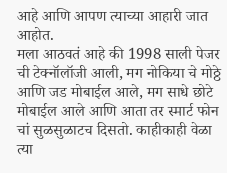आहे आणि आपण त्याच्या आहारी जात आहोत.
मला आठवतं आहे की 1998 साली पेजर ची टेक्नॉलॉजी आली, मग नोकिया चे मोठ्ठे आणि जड मोबाईल आले, मग साधे छोटे मोबाईल आले आणि आता तर स्मार्ट फोन चां सुळसुळाटच दिसतो. काहीकाही वेळा त्या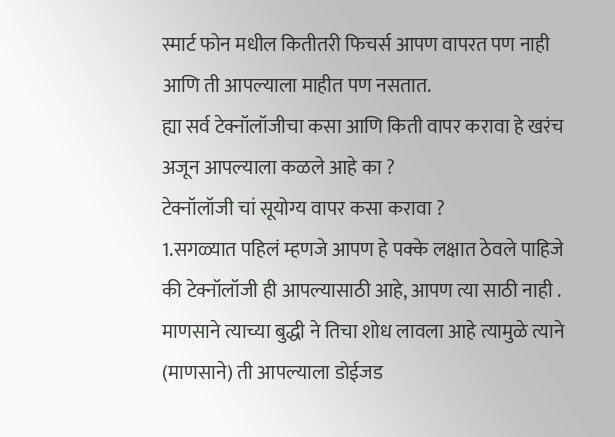स्मार्ट फोन मधील कितीतरी फिचर्स आपण वापरत पण नाही आणि ती आपल्याला माहीत पण नसतात.
ह्या सर्व टेक्नॉलॉजीचा कसा आणि किती वापर करावा हे खरंच अजून आपल्याला कळले आहे का ?
टेक्नॉलॉजी चां सूयोग्य वापर कसा करावा ?
1.सगळ्यात पहिलं म्हणजे आपण हे पक्के लक्षात ठेवले पाहिजे की टेक्नॉलॉजी ही आपल्यासाठी आहे, आपण त्या साठी नाही .
माणसाने त्याच्या बुद्धी ने तिचा शोध लावला आहे त्यामुळे त्याने (माणसाने) ती आपल्याला डोईजड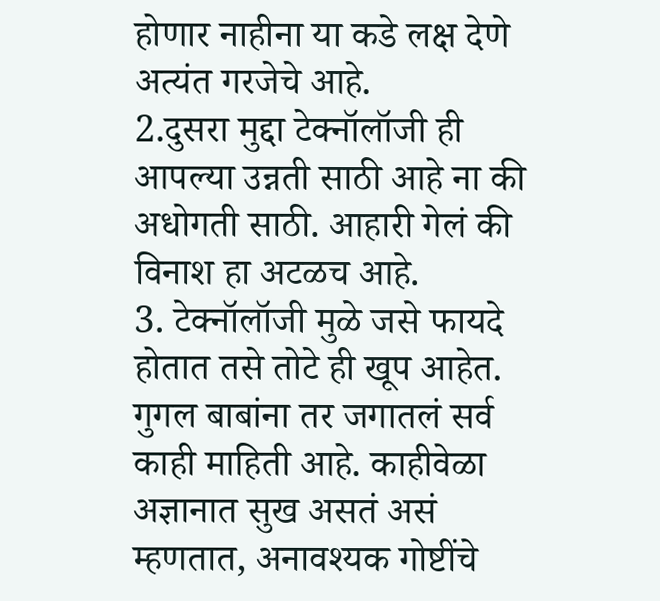होणार नाहीना या कडे लक्ष देणे अत्यंत गरजेचे आहे.
2.दुसरा मुद्दा टेक्नॉलॉजी ही आपल्या उन्नती साठी आहे ना की अधोगती साठी. आहारी गेलं की विनाश हा अटळच आहे.
3. टेक्नॉलॉजी मुळे जसे फायदे होतात तसे तोटे ही खूप आहेत. गुगल बाबांना तर जगातलं सर्व काही माहिती आहे. काहीवेळा अज्ञानात सुख असतं असं म्हणतात, अनावश्यक गोष्टींचे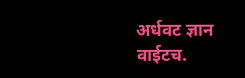अर्धवट ज्ञान वाईटच.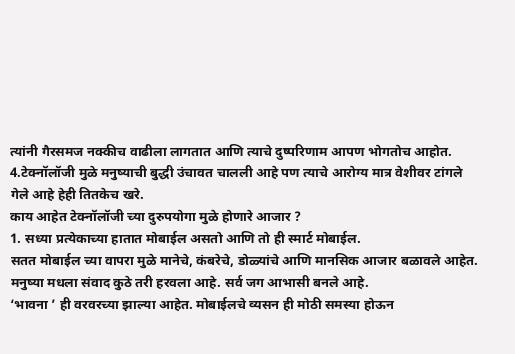त्यांनी गैरसमज नक्कीच वाढीला लागतात आणि त्याचे दुष्परिणाम आपण भोगतोच आहोत.
4.टेक्नॉलॉजी मुळे मनुष्याची बुद्धी उंचावत चालली आहे पण त्याचे आरोग्य मात्र वेशीवर टांगले गेले आहे हेही तितकेच खरे.
काय आहेत टेक्नॉलॉजी च्या दुरुपयोगा मुळे होणारे आजार ?
1. सध्या प्रत्येकाच्या हातात मोबाईल असतो आणि तो ही स्मार्ट मोबाईल.
सतत मोबाईल च्या वापरा मुळे मानेचे, कंबरेचे, डोळ्यांचे आणि मानसिक आजार बळावले आहेत. मनुष्या मधला संवाद कुठे तरी हरवला आहे. सर्व जग आभासी बनले आहे.
‘भावना ’ ही वरवरच्या झाल्या आहेत. मोबाईलचे व्यसन ही मोठी समस्या होऊन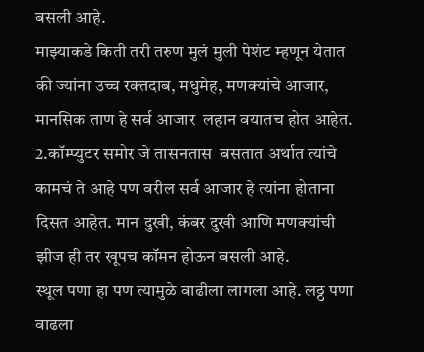बसली आहे.
माझ्याकडे किती तरी तरुण मुलं मुली पेशंट म्हणून येतात की ज्यांना उच्च रक्तदाब, मधुमेह, मणक्यांचे आजार, मानसिक ताण हे सर्व आजार  लहान वयातच होत आहेत.
2.कॉम्प्युटर समोर जे तासनतास  बसतात अर्थात त्यांचे कामचं ते आहे पण वरील सर्व आजार हे त्यांना होताना दिसत आहेत. मान दुखी, कंबर दुखी आणि मणक्यांची झीज ही तर खूपच कॉमन होऊन बसली आहे.
स्थूल पणा हा पण त्यामुळे वाढीला लागला आहे. लठ्ठ पणा वाढला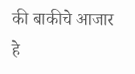की बाकीचे आजार हे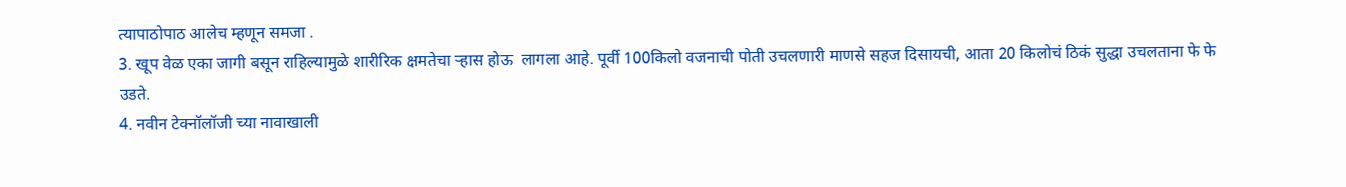त्यापाठोपाठ आलेच म्हणून समजा .
3. खूप वेळ एका जागी बसून राहिल्यामुळे शारीरिक क्षमतेचा र्‍हास होऊ  लागला आहे. पूर्वी 100किलो वजनाची पोती उचलणारी माणसे सहज दिसायची, आता 20 किलोचं ठिकं सुद्धा उचलताना फे फे उडते.
4. नवीन टेक्नॉलॉजी च्या नावाखाली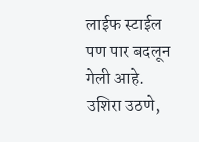लाईफ स्टाईल पण पार बदलून गेली आहे. उशिरा उठणे,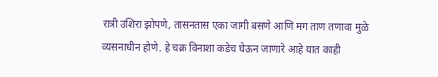रात्री उशिरा झोपणे, तासनतास एका जागी बसणे आणि मग ताण तणावा मुळे व्यसनाधीन होणे. हे चक्र विनाशा कडेच घेऊन जाणारे आहे यात काही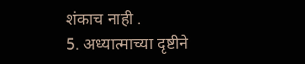शंकाच नाही .
5. अध्यात्माच्या दृष्टीने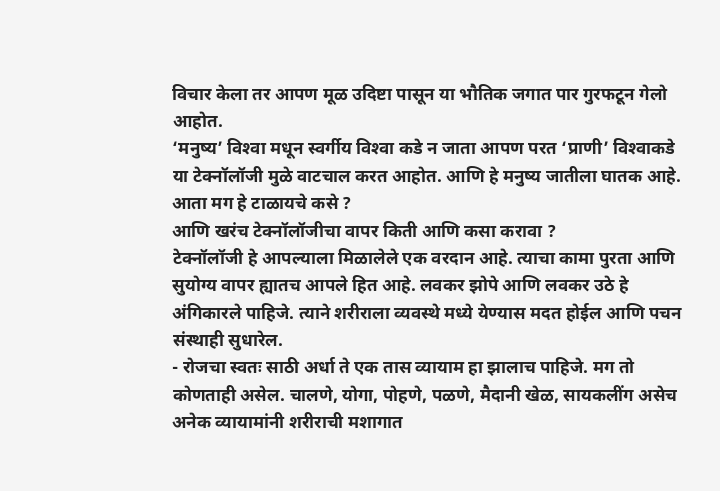विचार केला तर आपण मूळ उदिष्टा पासून या भौतिक जगात पार गुरफटून गेलो आहोत.
‘मनुष्य’ विश्‍वा मधून स्वर्गीय विश्‍वा कडे न जाता आपण परत ‘प्राणी’ विश्‍वाकडे या टेक्नॉलॉजी मुळे वाटचाल करत आहोत. आणि हे मनुष्य जातीला घातक आहे.
आता मग हे टाळायचे कसे ?
आणि खरंच टेक्नॉलॉजीचा वापर किती आणि कसा करावा ?
टेक्नॉलॉजी हे आपल्याला मिळालेले एक वरदान आहे. त्याचा कामा पुरता आणि सुयोग्य वापर ह्यातच आपले हित आहे. लवकर झोपे आणि लवकर उठे हे अंगिकारले पाहिजे. त्याने शरीराला व्यवस्थे मध्ये येण्यास मदत होईल आणि पचन संस्थाही सुधारेल.
- रोजचा स्वतः साठी अर्धा ते एक तास व्यायाम हा झालाच पाहिजे. मग तो कोणताही असेल. चालणे, योगा, पोहणे, पळणे, मैदानी खेळ, सायकलींग असेच अनेक व्यायामांनी शरीराची मशागात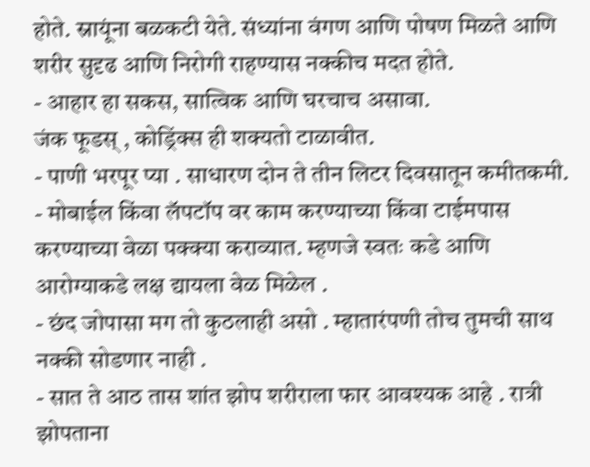होते. स्नायूंना बळकटी येते. संध्यांना वंगण आणि पोषण मिळते आणि शरीर सुदृढ आणि निरोगी राहण्यास नक्कीच मदत होते.
- आहार हा सकस, सात्विक आणि घरचाच असावा.
जंक फूडस् , कोड्रिंक्स ही शक्यतो टाळावीत.
- पाणी भरपूर प्या . साधारण दोन ते तीन लिटर दिवसातून कमीतकमी.
- मोबाईल किंवा लॅपटॉप वर काम करण्याच्या किंवा टाईमपास करण्याच्या वेळा पक्क्या कराव्यात. म्हणजे स्वतः कडे आणि आरोग्याकडे लक्ष द्यायला वेळ मिळेल .
- छंद जोपासा मग तो कुठलाही असो . म्हातारंपणी तोच तुमची साथ नक्की सोडणार नाही .
- सात ते आठ तास शांत झोप शरीराला फार आवश्यक आहे . रात्री झोपताना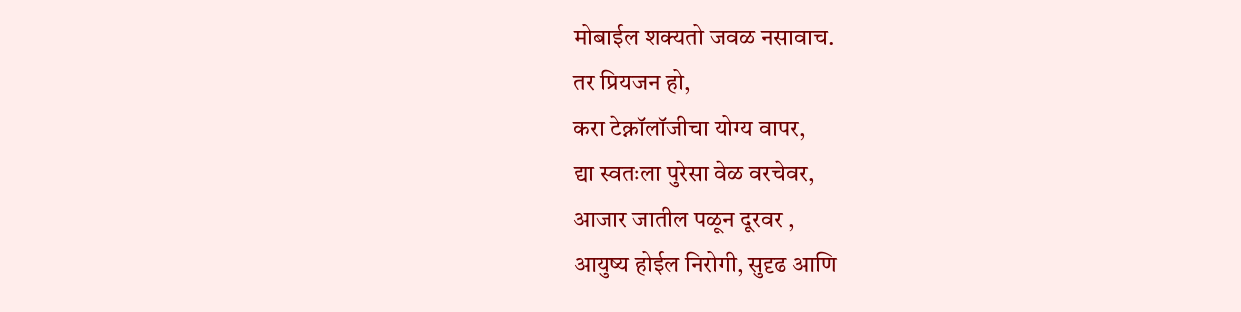मोबाईल शक्यतो जवळ नसावाच.
तर प्रियजन हो,
करा टेक्नॉलॉजीचा योग्य वापर,
द्या स्वतःला पुरेसा वेळ वरचेवर,
आजार जातील पळून दूरवर ,
आयुष्य होईल निरोगी, सुदृढ आणि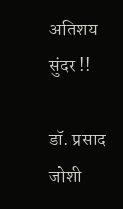अतिशय सुंदर !!

डॉ. प्रसाद जोशी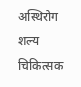अस्थिरोग शल्य चिकित्सक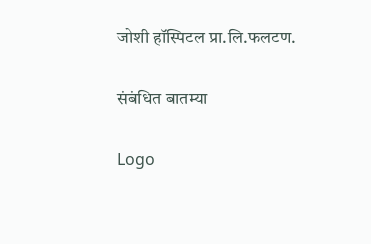जोशी हॉस्पिटल प्रा.लि.फलटण.

संबंधित बातम्या

Logo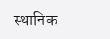स्थानिक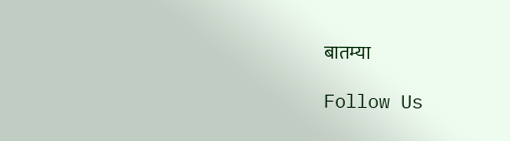बातम्या

Follow Us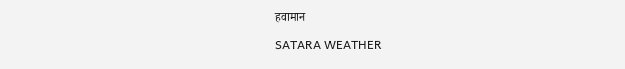हवामान

SATARA WEATHER